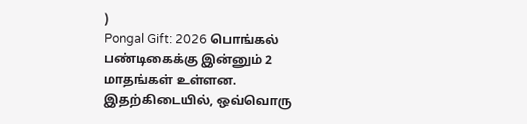)
Pongal Gift: 2026 பொங்கல் பண்டிகைக்கு இன்னும் 2 மாதங்கள் உள்ளன. இதற்கிடையில், ஒவ்வொரு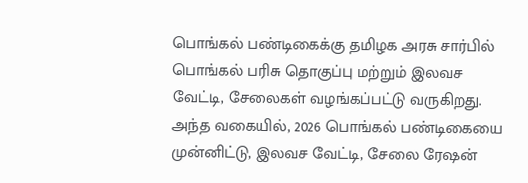பொங்கல் பண்டிகைக்கு தமிழக அரசு சார்பில் பொங்கல் பரிசு தொகுப்பு மற்றும் இலவச வேட்டி, சேலைகள் வழங்கப்பட்டு வருகிறது. அந்த வகையில், 2026 பொங்கல் பண்டிகையை முன்னிட்டு, இலவச வேட்டி, சேலை ரேஷன்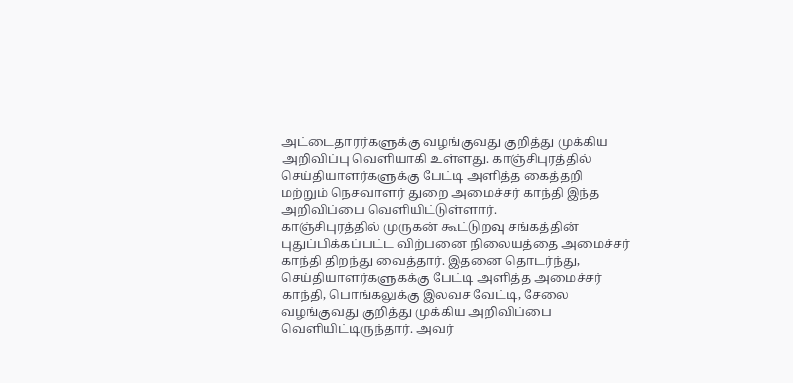அட்டைதாரர்களுக்கு வழங்குவது குறித்து முக்கிய அறிவிப்பு வெளியாகி உள்ளது. காஞ்சிபுரத்தில் செய்தியாளர்களுக்கு பேட்டி அளித்த கைத்தறி மற்றும் நெசவாளர் துறை அமைச்சர் காந்தி இந்த அறிவிப்பை வெளியிட்டுள்ளார்.
காஞ்சிபுரத்தில் முருகன் கூட்டுறவு சங்கத்தின் புதுப்பிக்கப்பட்ட விற்பனை நிலையத்தை அமைச்சர் காந்தி திறந்து வைத்தார். இதனை தொடர்ந்து, செய்தியாளர்களுகக்கு பேட்டி அளித்த அமைச்சர் காந்தி, பொங்கலுக்கு இலவச வேட்டி, சேலை வழங்குவது குறித்து முக்கிய அறிவிப்பை வெளியிட்டிருந்தார். அவர்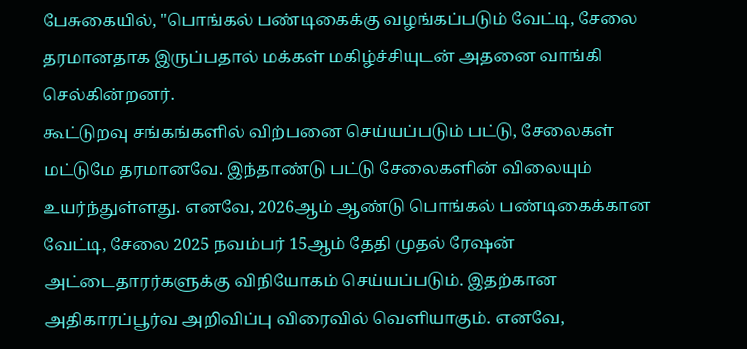பேசுகையில், "பொங்கல் பண்டிகைக்கு வழங்கப்படும் வேட்டி, சேலை தரமானதாக இருப்பதால் மக்கள் மகிழ்ச்சியுடன் அதனை வாங்கி செல்கின்றனர்.
கூட்டுறவு சங்கங்களில் விற்பனை செய்யப்படும் பட்டு, சேலைகள் மட்டுமே தரமானவே. இந்தாண்டு பட்டு சேலைகளின் விலையும் உயர்ந்துள்ளது. எனவே, 2026ஆம் ஆண்டு பொங்கல் பண்டிகைக்கான வேட்டி, சேலை 2025 நவம்பர் 15ஆம் தேதி முதல் ரேஷன் அட்டைதாரர்களுக்கு விநியோகம் செய்யப்படும். இதற்கான அதிகாரப்பூர்வ அறிவிப்பு விரைவில் வெளியாகும். எனவே,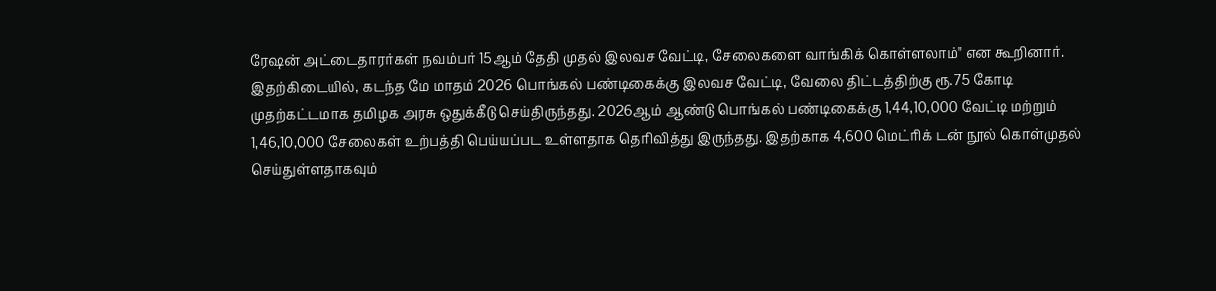ரேஷன் அட்டைதாரர்கள் நவம்பர் 15ஆம் தேதி முதல் இலவச வேட்டி, சேலைகளை வாங்கிக் கொள்ளலாம்" என கூறினார்.
இதற்கிடையில், கடந்த மே மாதம் 2026 பொங்கல் பண்டிகைக்கு இலவச வேட்டி, வேலை திட்டத்திற்கு ரூ.75 கோடி முதற்கட்டமாக தமிழக அரசு ஒதுக்கீடு செய்திருந்தது. 2026ஆம் ஆண்டு பொங்கல் பண்டிகைக்கு 1,44,10,000 வேட்டி மற்றும் 1,46,10,000 சேலைகள் உற்பத்தி பெய்யப்பட உள்ளதாக தெரிவித்து இருந்தது. இதற்காக 4,600 மெட்ரிக் டன் நூல் கொள்முதல் செய்துள்ளதாகவும்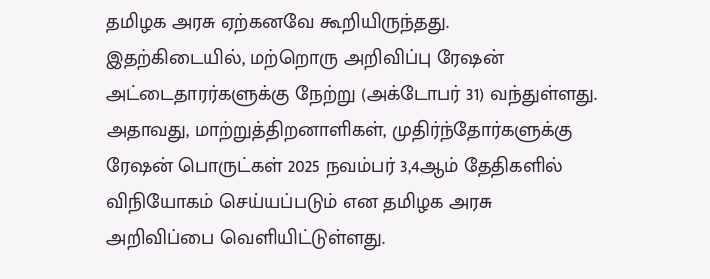தமிழக அரசு ஏற்கனவே கூறியிருந்தது.
இதற்கிடையில், மற்றொரு அறிவிப்பு ரேஷன் அட்டைதாரர்களுக்கு நேற்று (அக்டோபர் 31) வந்துள்ளது. அதாவது, மாற்றுத்திறனாளிகள், முதிர்ந்தோர்களுக்கு ரேஷன் பொருட்கள் 2025 நவம்பர் 3,4ஆம் தேதிகளில் விநியோகம் செய்யப்படும் என தமிழக அரசு அறிவிப்பை வெளியிட்டுள்ளது.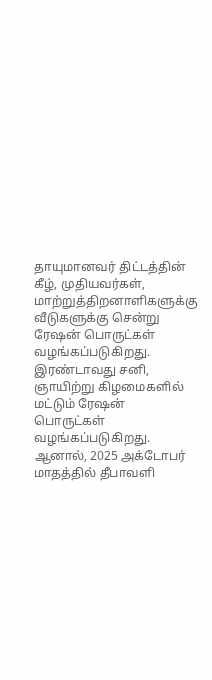தாயுமானவர் திட்டத்தின் கீழ், முதியவர்கள், மாற்றுத்திறனாளிகளுக்கு வீடுகளுக்கு சென்று ரேஷன் பொருட்கள் வழங்கப்படுகிறது. இரண்டாவது சனி, ஞாயிற்று கிழமைகளில் மட்டும் ரேஷன் பொருட்கள் வழங்கப்படுகிறது. ஆனால், 2025 அக்டோபர் மாதத்தில் தீபாவளி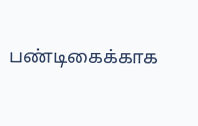பண்டிகைக்காக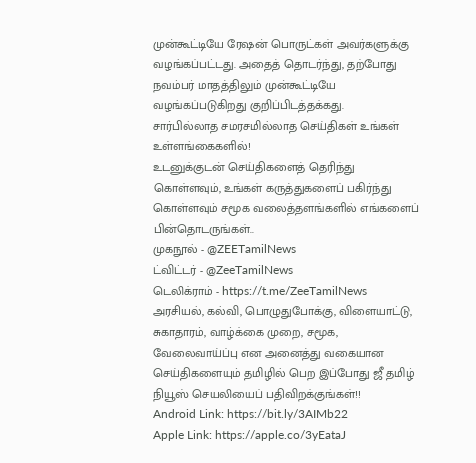முன்கூட்டியே ரேஷன் பொருட்கள் அவர்களுக்கு வழங்கப்பட்டது. அதைத் தொடர்ந்து, தற்போது நவம்பர் மாதத்திலும் முன்கூட்டியே வழங்கப்படுகிறது குறிப்பிடத்தக்கது.
சார்பில்லாத சமரசமில்லாத செய்திகள் உங்கள் உள்ளங்கைகளில்!
உடனுக்குடன் செய்திகளைத் தெரிந்து கொள்ளவும், உங்கள் கருத்துகளைப் பகிர்ந்து கொள்ளவும் சமூக வலைத்தளங்களில் எங்களைப் பின்தொடருங்கள்..
முகநூல் - @ZEETamilNews
ட்விட்டர் - @ZeeTamilNews
டெலிக்ராம் - https://t.me/ZeeTamilNews
அரசியல், கல்வி, பொழுதுபோக்கு, விளையாட்டு, சுகாதாரம், வாழ்க்கை முறை, சமூக, வேலைவாய்ப்பு என அனைத்து வகையான செய்திகளையும் தமிழில் பெற இப்போது ஜீ தமிழ் நியூஸ் செயலியைப் பதிவிறக்குங்கள்!!
Android Link: https://bit.ly/3AIMb22
Apple Link: https://apple.co/3yEataJ